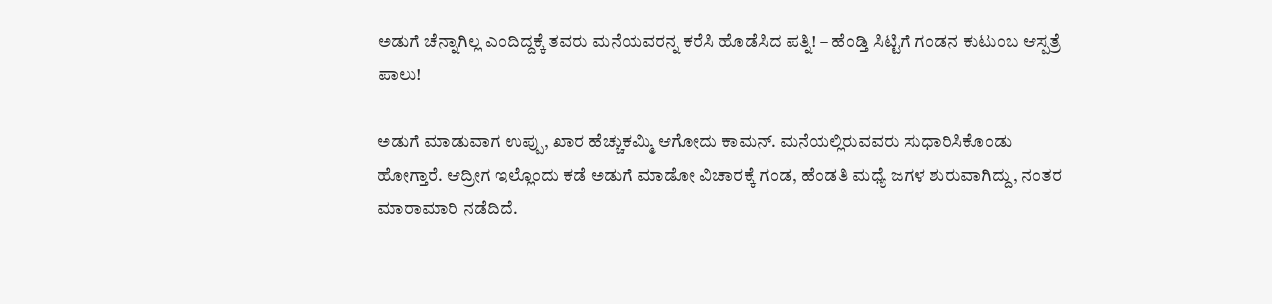ಅಡುಗೆ ಚೆನ್ನಾಗಿಲ್ಲ ಎಂದಿದ್ದಕ್ಕೆ ತವರು ಮನೆಯವರನ್ನ ಕರೆಸಿ ಹೊಡೆಸಿದ ಪತ್ನಿ! – ಹೆಂಡ್ತಿ ಸಿಟ್ಟಿಗೆ ಗಂಡನ ಕುಟುಂಬ ಆಸ್ಪತ್ರೆ ಪಾಲು!

ಅಡುಗೆ ಮಾಡುವಾಗ ಉಪ್ಪು, ಖಾರ ಹೆಚ್ಚುಕಮ್ಮಿ ಆಗೋದು ಕಾಮನ್. ಮನೆಯಲ್ಲಿರುವವರು ಸುಧಾರಿಸಿಕೊಂಡು ಹೋಗ್ತಾರೆ. ಆದ್ರೀಗ ಇಲ್ಲೊಂದು ಕಡೆ ಅಡುಗೆ ಮಾಡೋ ವಿಚಾರಕ್ಕೆ ಗಂಡ, ಹೆಂಡತಿ ಮಧ್ಯೆ ಜಗಳ ಶುರುವಾಗಿದ್ದು, ನಂತರ ಮಾರಾಮಾರಿ ನಡೆದಿದೆ.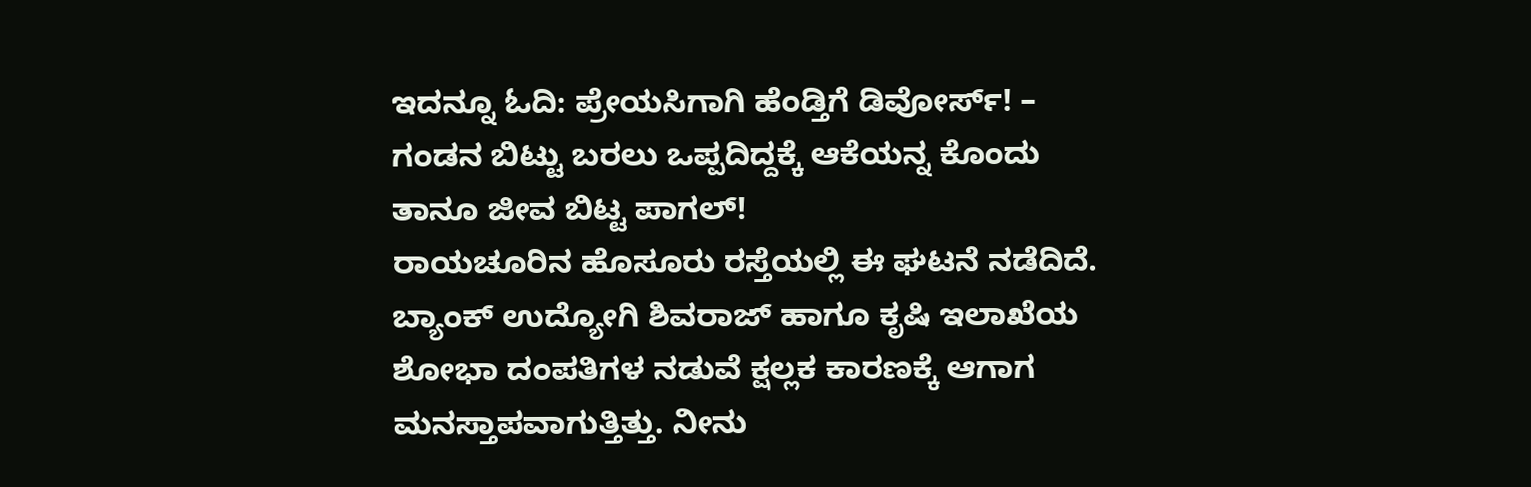ಇದನ್ನೂ ಓದಿ: ಪ್ರೇಯಸಿಗಾಗಿ ಹೆಂಡ್ತಿಗೆ ಡಿವೋರ್ಸ್! – ಗಂಡನ ಬಿಟ್ಟು ಬರಲು ಒಪ್ಪದಿದ್ದಕ್ಕೆ ಆಕೆಯನ್ನ ಕೊಂದು ತಾನೂ ಜೀವ ಬಿಟ್ಟ ಪಾಗಲ್!
ರಾಯಚೂರಿನ ಹೊಸೂರು ರಸ್ತೆಯಲ್ಲಿ ಈ ಘಟನೆ ನಡೆದಿದೆ. ಬ್ಯಾಂಕ್ ಉದ್ಯೋಗಿ ಶಿವರಾಜ್ ಹಾಗೂ ಕೃಷಿ ಇಲಾಖೆಯ ಶೋಭಾ ದಂಪತಿಗಳ ನಡುವೆ ಕ್ಷಲ್ಲಕ ಕಾರಣಕ್ಕೆ ಆಗಾಗ ಮನಸ್ತಾಪವಾಗುತ್ತಿತ್ತು. ನೀನು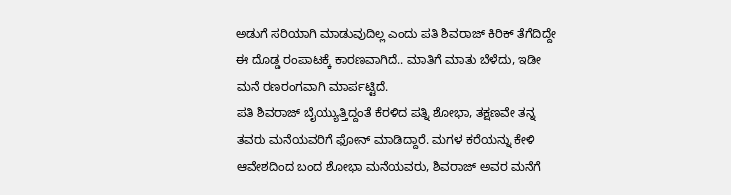ಅಡುಗೆ ಸರಿಯಾಗಿ ಮಾಡುವುದಿಲ್ಲ ಎಂದು ಪತಿ ಶಿವರಾಜ್ ಕಿರಿಕ್ ತೆಗೆದಿದ್ದೇ ಈ ದೊಡ್ಡ ರಂಪಾಟಕ್ಕೆ ಕಾರಣವಾಗಿದೆ.. ಮಾತಿಗೆ ಮಾತು ಬೆಳೆದು, ಇಡೀ ಮನೆ ರಣರಂಗವಾಗಿ ಮಾರ್ಪಟ್ಟಿದೆ.
ಪತಿ ಶಿವರಾಜ್ ಬೈಯ್ಯುತ್ತಿದ್ದಂತೆ ಕೆರಳಿದ ಪತ್ನಿ ಶೋಭಾ, ತಕ್ಷಣವೇ ತನ್ನ ತವರು ಮನೆಯವರಿಗೆ ಫೋನ್ ಮಾಡಿದ್ದಾರೆ. ಮಗಳ ಕರೆಯನ್ನು ಕೇಳಿ ಆವೇಶದಿಂದ ಬಂದ ಶೋಭಾ ಮನೆಯವರು, ಶಿವರಾಜ್ ಅವರ ಮನೆಗೆ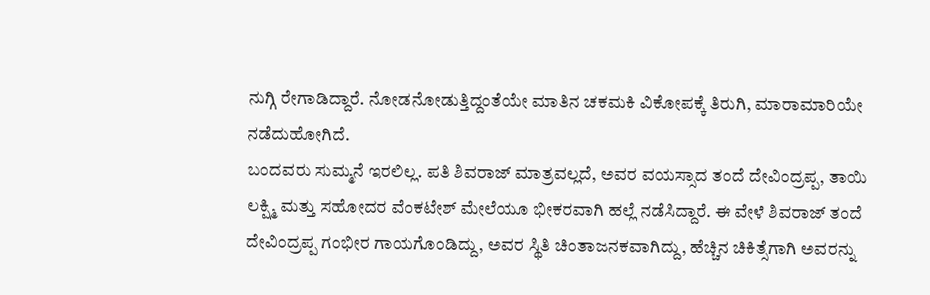ನುಗ್ಗಿ ರೇಗಾಡಿದ್ದಾರೆ. ನೋಡನೋಡುತ್ತಿದ್ದಂತೆಯೇ ಮಾತಿನ ಚಕಮಕಿ ವಿಕೋಪಕ್ಕೆ ತಿರುಗಿ, ಮಾರಾಮಾರಿಯೇ ನಡೆದುಹೋಗಿದೆ.
ಬಂದವರು ಸುಮ್ಮನೆ ಇರಲಿಲ್ಲ. ಪತಿ ಶಿವರಾಜ್ ಮಾತ್ರವಲ್ಲದೆ, ಅವರ ವಯಸ್ಸಾದ ತಂದೆ ದೇವಿಂದ್ರಪ್ಪ, ತಾಯಿ ಲಕ್ಷ್ಮಿ ಮತ್ತು ಸಹೋದರ ವೆಂಕಟೇಶ್ ಮೇಲೆಯೂ ಭೀಕರವಾಗಿ ಹಲ್ಲೆ ನಡೆಸಿದ್ದಾರೆ. ಈ ವೇಳೆ ಶಿವರಾಜ್ ತಂದೆ ದೇವಿಂದ್ರಪ್ಪ ಗಂಭೀರ ಗಾಯಗೊಂಡಿದ್ದು, ಅವರ ಸ್ಥಿತಿ ಚಿಂತಾಜನಕವಾಗಿದ್ದು, ಹೆಚ್ಚಿನ ಚಿಕಿತ್ಸೆಗಾಗಿ ಅವರನ್ನು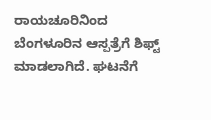ರಾಯಚೂರಿನಿಂದ ಬೆಂಗಳೂರಿನ ಆಸ್ಪತ್ರೆಗೆ ಶಿಫ್ಟ್ ಮಾಡಲಾಗಿದೆ. ಘಟನೆಗೆ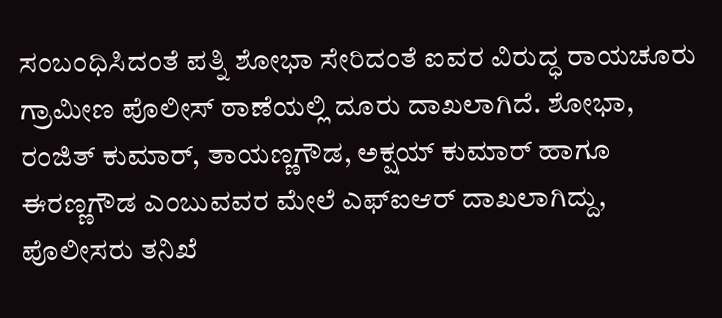ಸಂಬಂಧಿಸಿದಂತೆ ಪತ್ನಿ ಶೋಭಾ ಸೇರಿದಂತೆ ಐವರ ವಿರುದ್ಧ ರಾಯಚೂರು ಗ್ರಾಮೀಣ ಪೊಲೀಸ್ ಠಾಣೆಯಲ್ಲಿ ದೂರು ದಾಖಲಾಗಿದೆ. ಶೋಭಾ, ರಂಜಿತ್ ಕುಮಾರ್, ತಾಯಣ್ಣಗೌಡ, ಅಕ್ಷಯ್ ಕುಮಾರ್ ಹಾಗೂ ಈರಣ್ಣಗೌಡ ಎಂಬುವವರ ಮೇಲೆ ಎಫ್ಐಆರ್ ದಾಖಲಾಗಿದ್ದು, ಪೊಲೀಸರು ತನಿಖೆ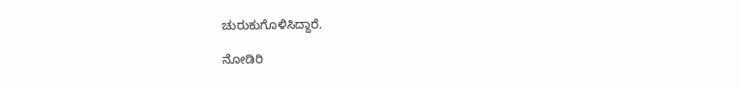ಚುರುಕುಗೊಳಿಸಿದ್ದಾರೆ.

ನೋಡಿರಿ